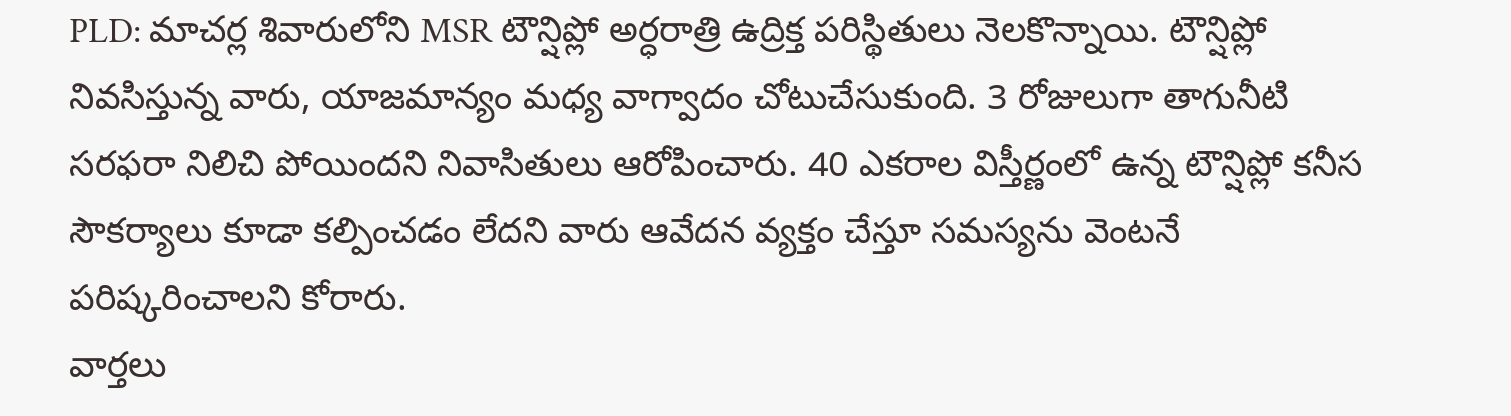PLD: మాచర్ల శివారులోని MSR టౌన్షిప్లో అర్ధరాత్రి ఉద్రిక్త పరిస్థితులు నెలకొన్నాయి. టౌన్షిప్లో నివసిస్తున్న వారు, యాజమాన్యం మధ్య వాగ్వాదం చోటుచేసుకుంది. 3 రోజులుగా తాగునీటి సరఫరా నిలిచి పోయిందని నివాసితులు ఆరోపించారు. 40 ఎకరాల విస్తీర్ణంలో ఉన్న టౌన్షిప్లో కనీస సౌకర్యాలు కూడా కల్పించడం లేదని వారు ఆవేదన వ్యక్తం చేస్తూ సమస్యను వెంటనే పరిష్కరించాలని కోరారు.
వార్తలు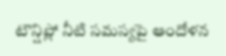టౌన్షిప్లో నీటి సమస్యపై ఆందోళన